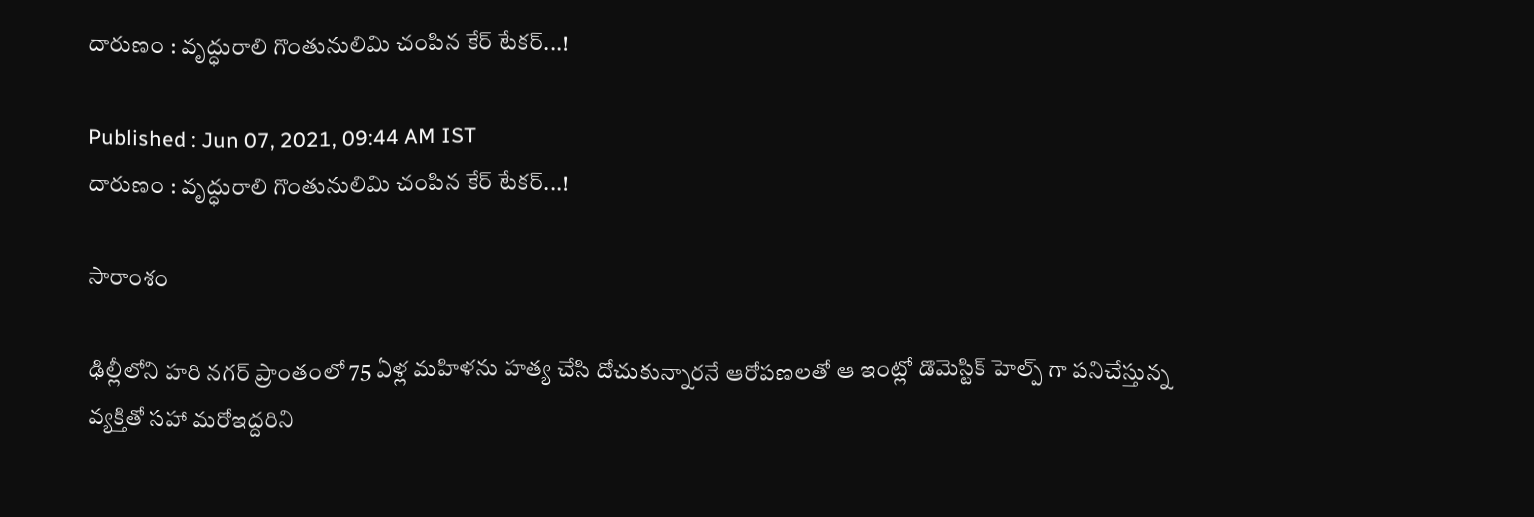దారుణం : వృద్ధురాలి గొంతునులిమి చంపిన కేర్ టేకర్...!

Published : Jun 07, 2021, 09:44 AM IST
దారుణం : వృద్ధురాలి గొంతునులిమి చంపిన కేర్ టేకర్...!

సారాంశం

ఢిల్లీలోని హరి నగర్ ప్రాంతంలో 75 ఏళ్ల మహిళను హత్య చేసి దోచుకున్నారనే ఆరోపణలతో ఆ ఇంట్లో డొమెస్టిక్ హెల్ప్ గా పనిచేస్తున్న వ్యక్తితో సహా మరోఇద్దరిని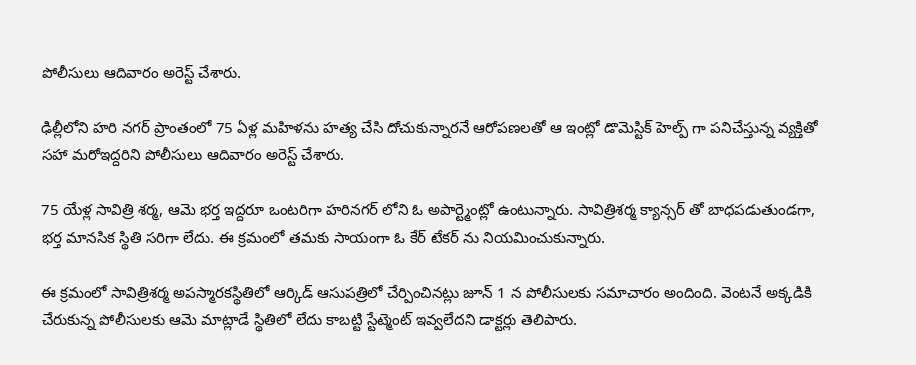పోలీసులు ఆదివారం అరెస్ట్ చేశారు.

ఢిల్లీలోని హరి నగర్ ప్రాంతంలో 75 ఏళ్ల మహిళను హత్య చేసి దోచుకున్నారనే ఆరోపణలతో ఆ ఇంట్లో డొమెస్టిక్ హెల్ప్ గా పనిచేస్తున్న వ్యక్తితో సహా మరోఇద్దరిని పోలీసులు ఆదివారం అరెస్ట్ చేశారు.

75 యేళ్ల సావిత్రి శర్మ, ఆమె భర్త ఇద్దరూ ఒంటరిగా హరినగర్ లోని ఓ అపార్ట్మెంట్లో ఉంటున్నారు. సావిత్రిశర్మ క్యాన్సర్ తో బాధపడుతుండగా, భర్త మానసిక స్థితి సరిగా లేదు. ఈ క్రమంలో తమకు సాయంగా ఓ కేర్ టేకర్ ను నియమించుకున్నారు.

ఈ క్రమంలో సావిత్రిశర్మ అపస్మారకస్థితిలో ఆర్కిడ్ ఆసుపత్రిలో చేర్పించినట్లు జూన్ 1 న పోలీసులకు సమాచారం అందింది. వెంటనే అక్కడికి చేరుకున్న పోలీసులకు ఆమె మాట్లాడే స్థితిలో లేదు కాబట్టి స్టేట్మెంట్ ఇవ్వలేదని డాక్టర్లు తెలిపారు.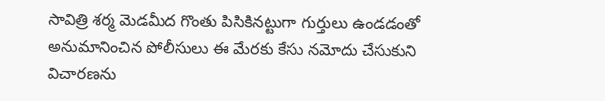సావిత్రి శర్మ మెడమీద గొంతు పిసికినట్టుగా గుర్తులు ఉండడంతో అనుమానించిన పోలీసులు ఈ మేరకు కేసు నమోదు చేసుకుని విచారణను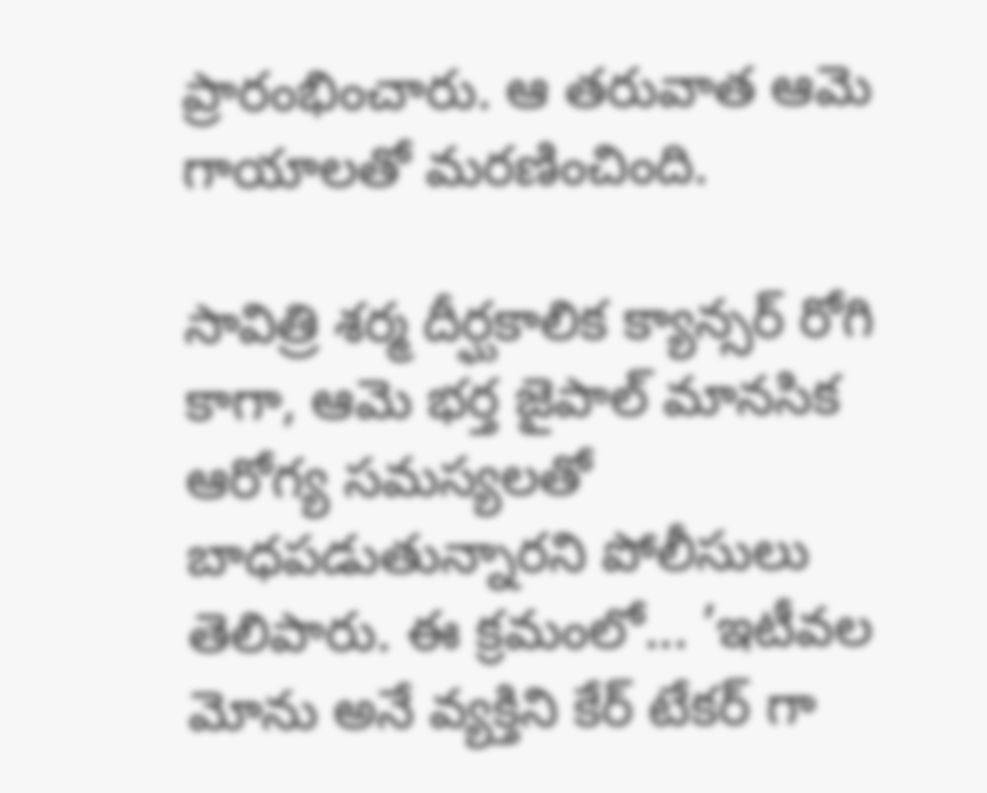ప్రారంభించారు. ఆ తరువాత ఆమె గాయాలతో మరణించింది.

సావిత్రి శర్మ దీర్ఘకాలిక క్యాన్సర్ రోగి కాగా, ఆమె భర్త జైపాల్ మానసిక ఆరోగ్య సమస్యలతో బాధపడుతున్నారని పోలీసులు తెలిపారు. ఈ క్రమంలో... ’ఇటీవల  మోను అనే వ్యక్తిని కేర్ టేకర్ గా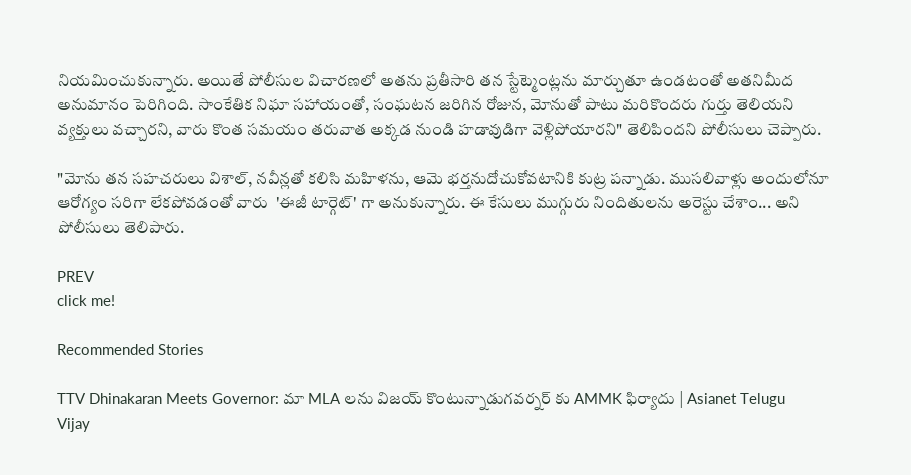నియమించుకున్నారు. అయితే పోలీసుల విచారణలో అతను ప్రతీసారి తన స్టేట్మెంట్లను మార్చుతూ ఉండటంతో అతనిమీద అనుమానం పెరిగింది. సాంకేతిక నిఘా సహాయంతో, సంఘటన జరిగిన రోజున, మోనుతో పాటు మరికొందరు గుర్తు తెలియని వ్యక్తులు వచ్చారని, వారు కొంత సమయం తరువాత అక్కడ నుండి హడావుడిగా వెళ్లిపోయారని" తెలిపిందని పోలీసులు చెప్పారు.

"మోను తన సహచరులు విశాల్, నవీన్లతో కలిసి మహిళను, ఆమె భర్తనుదోచుకోవటానికి కుట్ర పన్నాడు. ముసలివాళ్లు అందులోనూ ఆరోగ్యం సరిగా లేకపోవడంతో వారు  'ఈజీ టార్గెట్' గా అనుకున్నారు. ఈ కేసులు ముగ్గురు నిందితులను అరెస్టు చేశాం... అని పోలీసులు తెలిపారు.

PREV
click me!

Recommended Stories

TTV Dhinakaran Meets Governor: మా MLA లను విజయ్ కొంటున్నాడుగవర్నర్ కు AMMK ఫిర్యాదు | Asianet Telugu
Vijay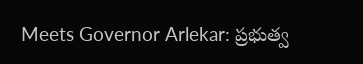Meets Governor Arlekar: ప్రభుత్వ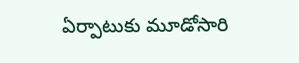ఏర్పాటుకు మూడోసారి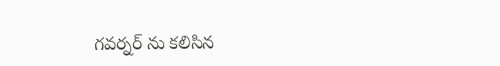గవర్నర్ ను కలిసిన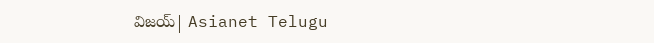విజయ్| Asianet Telugu